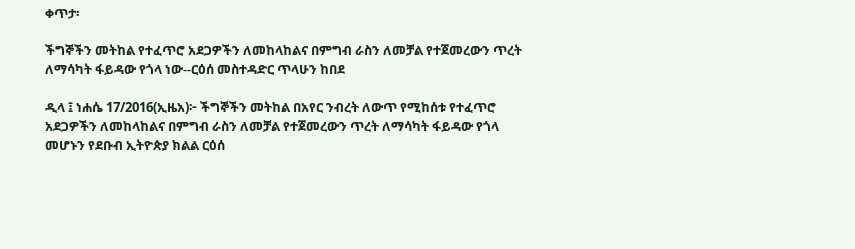ቀጥታ፡

ችግኞችን መትከል የተፈጥሮ አደጋዎችን ለመከላከልና በምግብ ራስን ለመቻል የተጀመረውን ጥረት ለማሳካት ፋይዳው የጎላ ነው--ርዕሰ መስተዳድር ጥላሁን ከበደ

ዲላ ፤ ነሐሴ 17/2016(ኢዜአ)፦ ችግኞችን መትከል በአየር ንብረት ለውጥ የሚከሰቱ የተፈጥሮ አደጋዎችን ለመከላከልና በምግብ ራስን ለመቻል የተጀመረውን ጥረት ለማሳካት ፋይዳው የጎላ መሆኑን የደቡብ ኢትዮጵያ ክልል ርዕሰ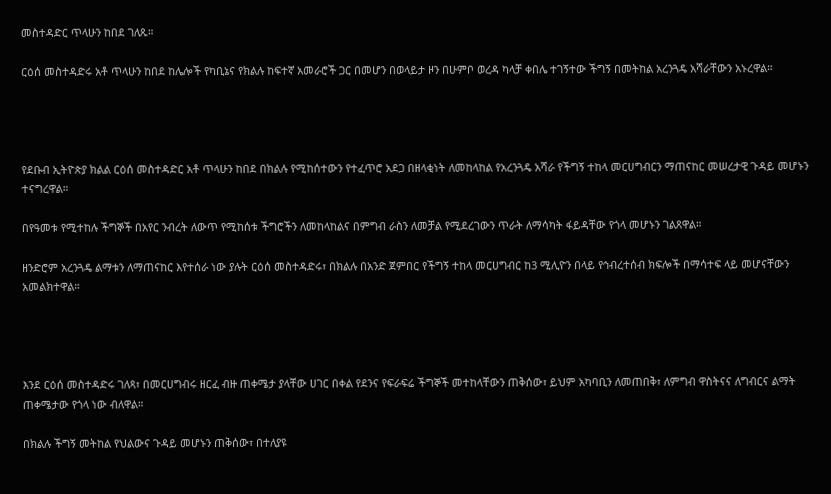መስተዳድር ጥላሁን ከበደ ገለጹ።

ርዕሰ መስተዳድሩ አቶ ጥላሁን ከበደ ከሌሎች የካቢኔና የክልሉ ከፍተኛ አመራሮች ጋር በመሆን በወላይታ ዞን በሁምቦ ወረዳ ካላቻ ቀበሌ ተገኝተው ችግኝ በመትከል አረንጓዴ አሻራቸውን አኑረዋል።




የደቡብ ኢትዮጵያ ክልል ርዕሰ መስተዳድር አቶ ጥላሁን ከበደ በክልሉ የሚከሰተውን የተፈጥሮ አደጋ በዘላቂነት ለመከላከል የአረንጓዴ አሻራ የችግኝ ተከላ መርሀግብርን ማጠናከር መሠረታዊ ጉዳይ መሆኑን ተናግረዋል።

በየዓመቱ የሚተከሉ ችግኞች በአየር ንብረት ለውጥ የሚከሰቱ ችግሮችን ለመከላከልና በምግብ ራስን ለመቻል የሚደረገውን ጥራት ለማሳካት ፋይዳቸው የጎላ መሆኑን ገልጸዋል።

ዘንድሮም አረንጓዴ ልማቱን ለማጠናከር እየተሰራ ነው ያሉት ርዕሰ መስተዳድሩ፣ በክልሉ በአንድ ጀምበር የችግኝ ተከላ መርሀግብር ከ3 ሚሊዮን በላይ የኅብረተሰብ ክፍሎች በማሳተፍ ላይ መሆናቸውን አመልክተዋል።




እንደ ርዕሰ መስተዳድሩ ገለጻ፣ በመርሀግብሩ ዘርፈ ብዙ ጠቀሜታ ያላቸው ሀገር በቀል የደንና የፍራፍሬ ችግኞች መተከላቸውን ጠቅሰው፣ ይህም አካባቢን ለመጠበቅ፣ ለምግብ ዋስትናና ለግብርና ልማት ጠቀሜታው የጎላ ነው ብለዋል።

በክልሉ ችግኝ መትከል የህልውና ጉዳይ መሆኑን ጠቅሰው፣ በተለያዩ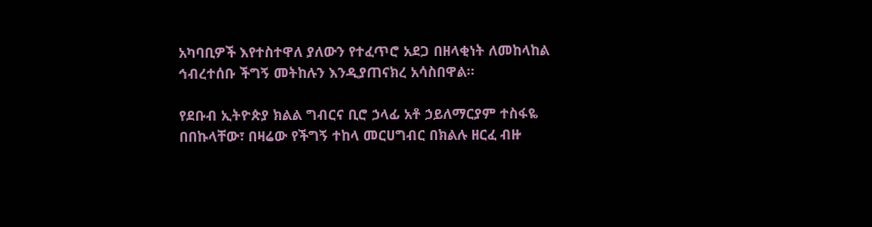አካባቢዎች እየተስተዋለ ያለውን የተፈጥሮ አደጋ በዘላቂነት ለመከላከል ኅብረተሰቡ ችግኝ መትከሉን እንዲያጠናክረ አሳስበዋል።

የደቡብ ኢትዮጵያ ክልል ግብርና ቢሮ ኃላፊ አቶ ኃይለማርያም ተስፋዬ በበኩላቸው፣ በዛሬው የችግኝ ተከላ መርሀግብር በክልሉ ዘርፈ ብዙ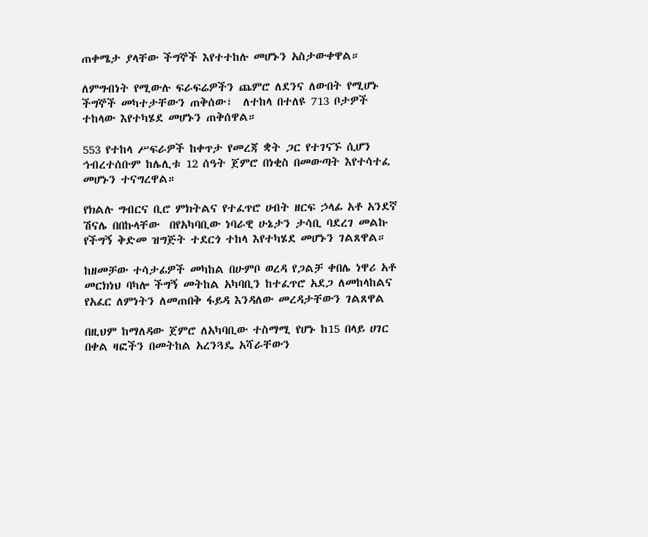ጠቀሜታ ያላቸው ችግኞች እየተተከሉ መሆኑን አስታውቀዋል።

ለምግብነት የሚውሉ ፍራፍሬዎችን ጨምሮ ለደንና ለውበት የሚሆኑ ችግኞች መካተታቸውን ጠቅሰው፣  ለተከላ በተለዩ 713 ቦታዎች ተከላው እየተካሄደ መሆኑን ጠቅሰዋል።

553 የተከላ ሥፍራዎች ከቀጥታ የመረጃ ቋት ጋር የተገናኙ ሲሆን ኅብረተሰቡም ከሌሊቱ 12 ሰዓት ጀምሮ በነቂስ በመውጣት እየተሳተፈ መሆኑን ተናግረዋል።

የክልሉ ግብርና ቢሮ ምክትልና የተፈጥሮ ሀብት ዘርፍ ኃላፊ አቶ አንደኛ ሽናሌ በበኩላቸው  በየአካባቢው ነባራዊ ሁኔታን ታሳቢ ባደረገ መልኩ የችግኝ ቅድመ ዝግጅት ተደርጎ ተከላ እየተካሄደ መሆኑን ገልጸዋል።

ከዘመቻው ተሳታፊዎች መካከል በሁምቦ ወረዳ የጋልቻ ቀበሌ ነዋሪ አቶ መርክነህ ባካሎ ችግኝ መትከል አካባቢን ከተፈጥሮ አደጋ ለመከላከልና የአፈር ለምነትን ለመጠበቅ ፋይዳ እንዳለው መረዳታቸውን ገልጸዋል

በዚህም ከማለዳው ጀምሮ ለአካባቢው ተስማሚ የሆኑ ከ15 በላይ ሀገር በቀል ዛፎችን በመትከል አረንጓዴ አሻራቸውን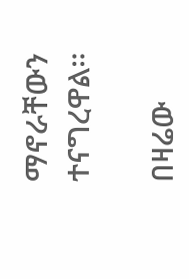ማኖራቸውን ተናግረዋል።

በዛሬው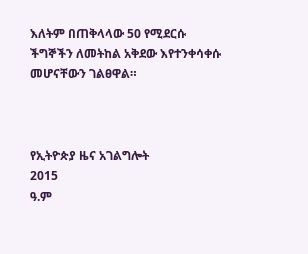እለትም በጠቅላላው 50 የሚደርሱ ችግኞችን ለመትከል አቅደው እየተንቀሳቀሱ መሆናቸውን ገልፀዋል።



የኢትዮጵያ ዜና አገልግሎት
2015
ዓ.ም